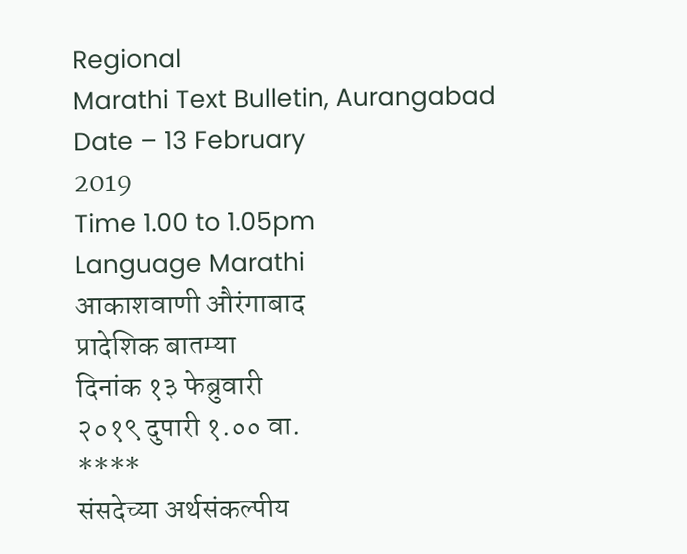Regional
Marathi Text Bulletin, Aurangabad
Date – 13 February
2019
Time 1.00 to 1.05pm
Language Marathi
आकाशवाणी औरंगाबाद
प्रादेशिक बातम्या
दिनांक १३ फेब्रुवारी
२०१९ दुपारी १.०० वा.
****
संसदेच्या अर्थसंकल्पीय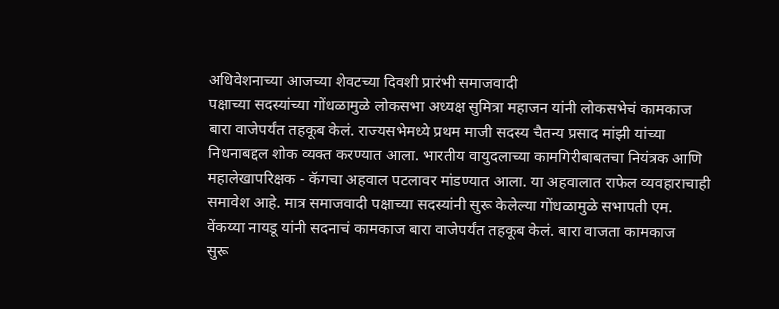अधिवेशनाच्या आजच्या शेवटच्या दिवशी प्रारंभी समाजवादी
पक्षाच्या सदस्यांच्या गोंधळामुळे लोकसभा अध्यक्ष सुमित्रा महाजन यांनी लोकसभेचं कामकाज
बारा वाजेपर्यंत तहकूब केलं. राज्यसभेमध्ये प्रथम माजी सदस्य चैतन्य प्रसाद मांझी यांच्या
निधनाबद्दल शोक व्यक्त करण्यात आला. भारतीय वायुदलाच्या कामगिरीबाबतचा नियंत्रक आणि
महालेखापरिक्षक - कॅगचा अहवाल पटलावर मांडण्यात आला. या अहवालात राफेल व्यवहाराचाही
समावेश आहे. मात्र समाजवादी पक्षाच्या सदस्यांनी सुरू केलेल्या गोंधळामुळे सभापती एम.
वेंकय्या नायडू यांनी सदनाचं कामकाज बारा वाजेपर्यंत तहकूब केलं. बारा वाजता कामकाज
सुरू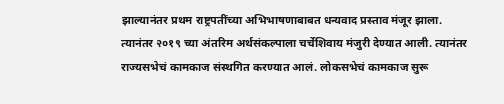झाल्यानंतर प्रथम राष्ट्रपतींच्या अभिभाषणाबाबत धन्यवाद प्रस्ताव मंजूर झाला.
त्यानंतर २०१९ च्या अंतरिम अर्थसंकल्पाला चर्चेशिवाय मंजुरी देण्यात आली. त्यानंतर
राज्यसभेचं कामकाज संस्थगित करण्यात आलं. लोकसभेचं कामकाज सुरू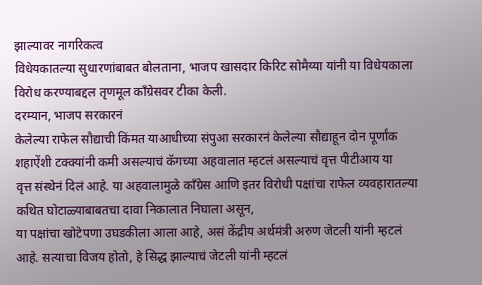झाल्यावर नागरिकत्व
विधेयकातल्या सुधारणांबाबत बोलताना, भाजप खासदार किरिट सोमैय्या यांनी या विधेयकाला
विरोध करण्याबद्दल तृणमूल काँग्रेसवर टीका केली.
दरम्यान, भाजप सरकारनं
केलेल्या राफेल सौद्याची किंमत याआधीच्या संपुआ सरकारनं केलेल्या सौद्याहून दोन पूर्णांक
शहाऐंशी टक्क्यांनी कमी असल्याचं कॅगच्या अहवालात म्हटलं असल्याचं वृत्त पीटीआय या
वृत्त संस्थेनं दिलं आहे. या अहवालामुळे काँग्रेस आणि इतर विरोधी पक्षांचा राफेल व्यवहारातल्या
कथित घोटाळ्याबाबतचा दावा निकालात निघाला असून,
या पक्षांचा खोटेपणा उघडकीला आला आहे, असं केंद्रीय अर्थमंत्री अरुण जेटली यांनी म्हटलं
आहे. सत्याचा विजय होतो, हे सिद्ध झाल्याचं जेटली यांनी म्हटलं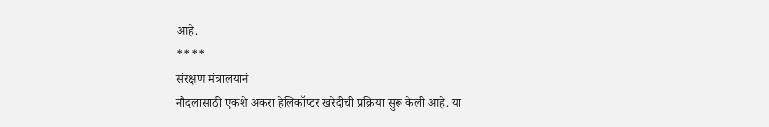आहे.
****
संरक्षण मंत्रालयानं
नौदलासाठी एकशे अकरा हेलिकॉप्टर खरेदीची प्रक्रिया सुरू केली आहे. या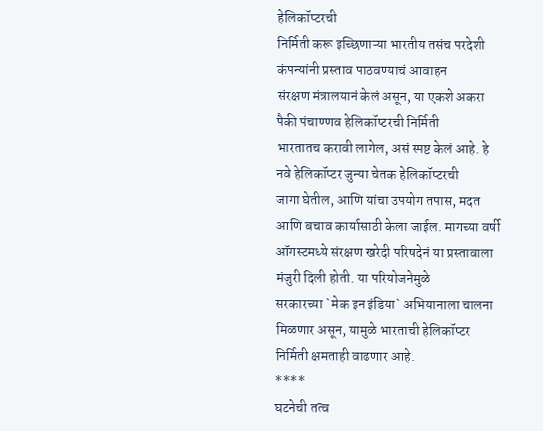हेलिकॉप्टरची
निर्मिती करू इच्छिणाऱ्या भारतीय तसंच परदेशी कंपन्यांनी प्रस्ताव पाठवण्याचं आवाहन
संरक्षण मंत्रालयानं केलं असून, या एकशे अकरा पैकी पंचाण्णव हेलिकॉप्टरची निर्मिती
भारतातच करावी लागेल, असं स्पष्ट केलं आहे. हे नवे हेलिकॉप्टर जुन्या चेतक हेलिकॉप्टरची
जागा घेतील, आणि यांचा उपयोग तपास, मदत आणि बचाव कार्यासाठी केला जाईल. मागच्या वर्षी
ऑगस्टमध्ये संरक्षण खरेदी परिषदेनं या प्रस्तावाला मंजुरी दिली होती. या परियोजनेमुळे
सरकारच्या `मेक इन इंडिया` अभियानाला चालना मिळणार असून, यामुळे भारताची हेलिकॉप्टर
निर्मिती क्षमताही वाढणार आहे.
****
घटनेची तत्व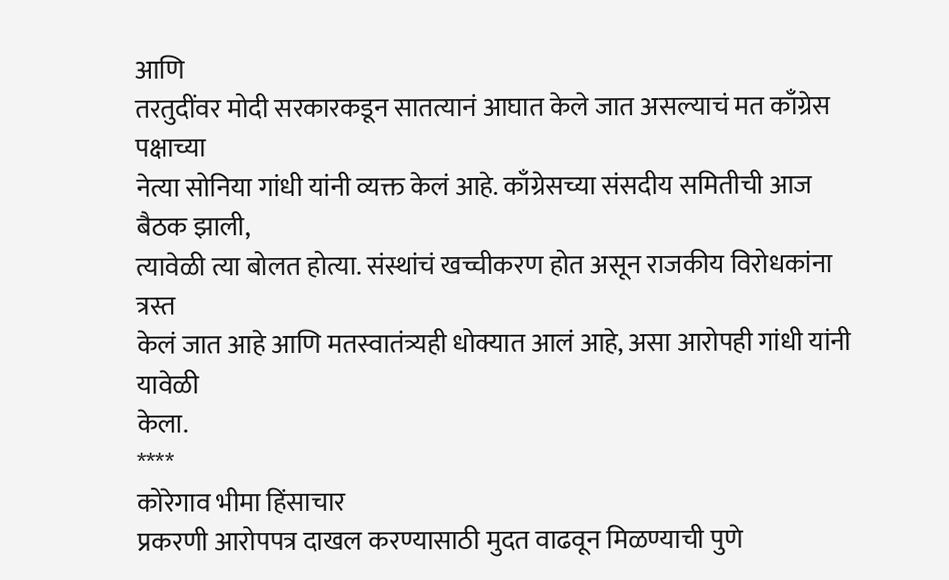आणि
तरतुदींवर मोदी सरकारकडून सातत्यानं आघात केले जात असल्याचं मत काँग्रेस पक्षाच्या
नेत्या सोनिया गांधी यांनी व्यक्त केलं आहे. काँग्रेसच्या संसदीय समितीची आज बैठक झाली,
त्यावेळी त्या बोलत होत्या. संस्थांचं खच्चीकरण होत असून राजकीय विरोधकांना त्रस्त
केलं जात आहे आणि मतस्वातंत्र्यही धोक्यात आलं आहे, असा आरोपही गांधी यांनी यावेळी
केला.
****
कोरेगाव भीमा हिंसाचार
प्रकरणी आरोपपत्र दाखल करण्यासाठी मुदत वाढवून मिळण्याची पुणे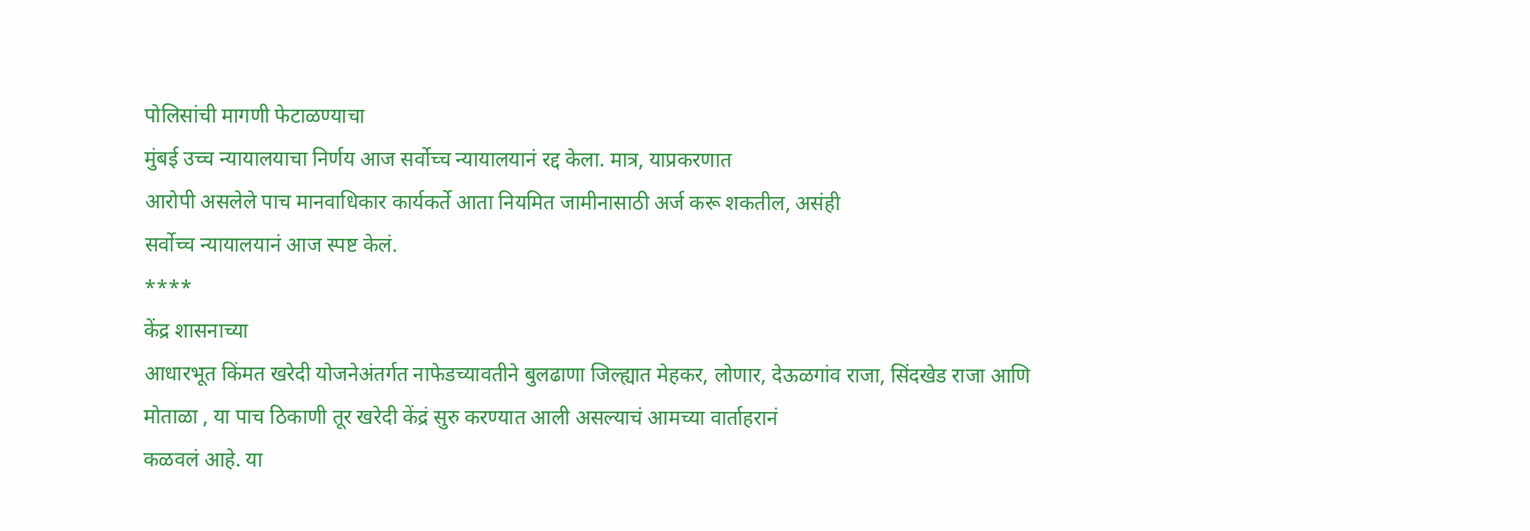पोलिसांची मागणी फेटाळण्याचा
मुंबई उच्च न्यायालयाचा निर्णय आज सर्वोच्च न्यायालयानं रद्द केला. मात्र, याप्रकरणात
आरोपी असलेले पाच मानवाधिकार कार्यकर्ते आता नियमित जामीनासाठी अर्ज करू शकतील, असंही
सर्वोच्च न्यायालयानं आज स्पष्ट केलं.
****
केंद्र शासनाच्या
आधारभूत किंमत खरेदी योजनेअंतर्गत नाफेडच्यावतीने बुलढाणा जिल्ह्यात मेहकर, लोणार, देऊळगांव राजा, सिंदखेड राजा आणि
मोताळा , या पाच ठिकाणी तूर खरेदी केंद्रं सुरु करण्यात आली असल्याचं आमच्या वार्ताहरानं
कळवलं आहे. या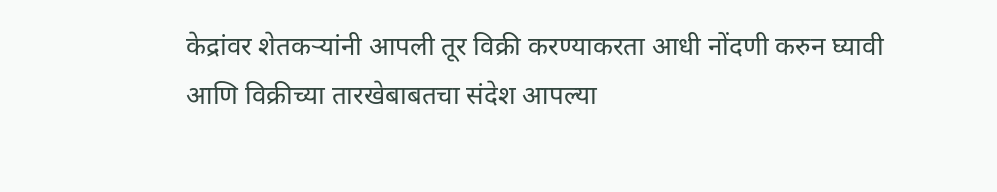केद्रांवर शेतकऱ्यांनी आपली तूर विक्री करण्याकरता आधी नोंदणी करुन घ्यावी
आणि विक्रीच्या तारखेबाबतचा संदेश आपल्या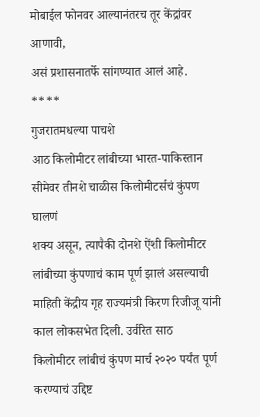मोबाईल फोनवर आल्यानंतरच तूर केंद्रांवर आणावी,
असं प्रशासनातर्फे सांगण्यात आलं आहे.
****
गुजरातमधल्या पाचशे
आठ किलोमीटर लांबीच्या भारत-पाकिस्तान सीमेवर तीनशे चाळीस किलोमीटर्सचं कुंपण घालणं
शक्य असून, त्यापैकी दोनशे ऐंशी किलोमीटर लांबीच्या कुंपणाचं काम पूर्ण झालं असल्याची
माहिती केंद्रीय गृह राज्यमंत्री किरण रिजीजू यांनी काल लोकसभेत दिली. उर्वरित साठ
किलोमीटर लांबीचं कुंपण मार्च २०२० पर्यंत पूर्ण करण्याचं उद्दिष्ट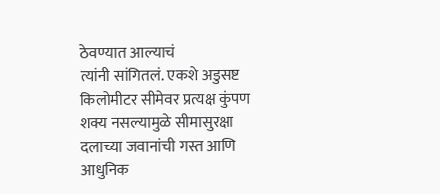ठेवण्यात आल्याचं
त्यांनी सांगितलं. एकशे अडुसष्ट किलोमीटर सीमेवर प्रत्यक्ष कुंपण शक्य नसल्यामुळे सीमासुरक्षा
दलाच्या जवानांची गस्त आणि आधुनिक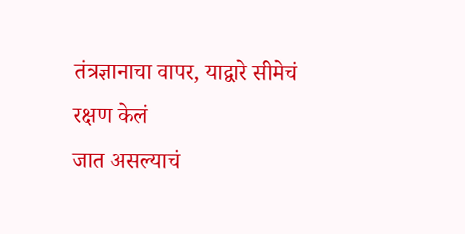तंत्रज्ञानाचा वापर, याद्वारे सीमेचं रक्षण केलं
जात असल्याचं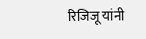रिजिजू यांनी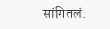सांगितलं.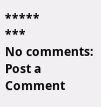*****
***
No comments:
Post a Comment